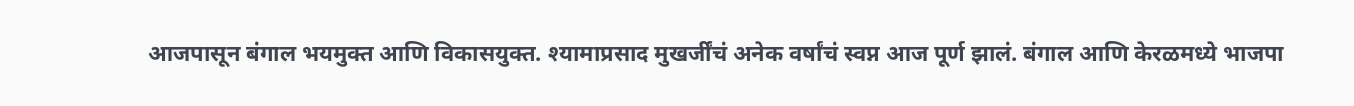आजपासून बंगाल भयमुक्त आणि विकासयुक्त. श्यामाप्रसाद मुखर्जींचं अनेक वर्षांचं स्वप्न आज पूर्ण झालं. बंगाल आणि केरळमध्ये भाजपा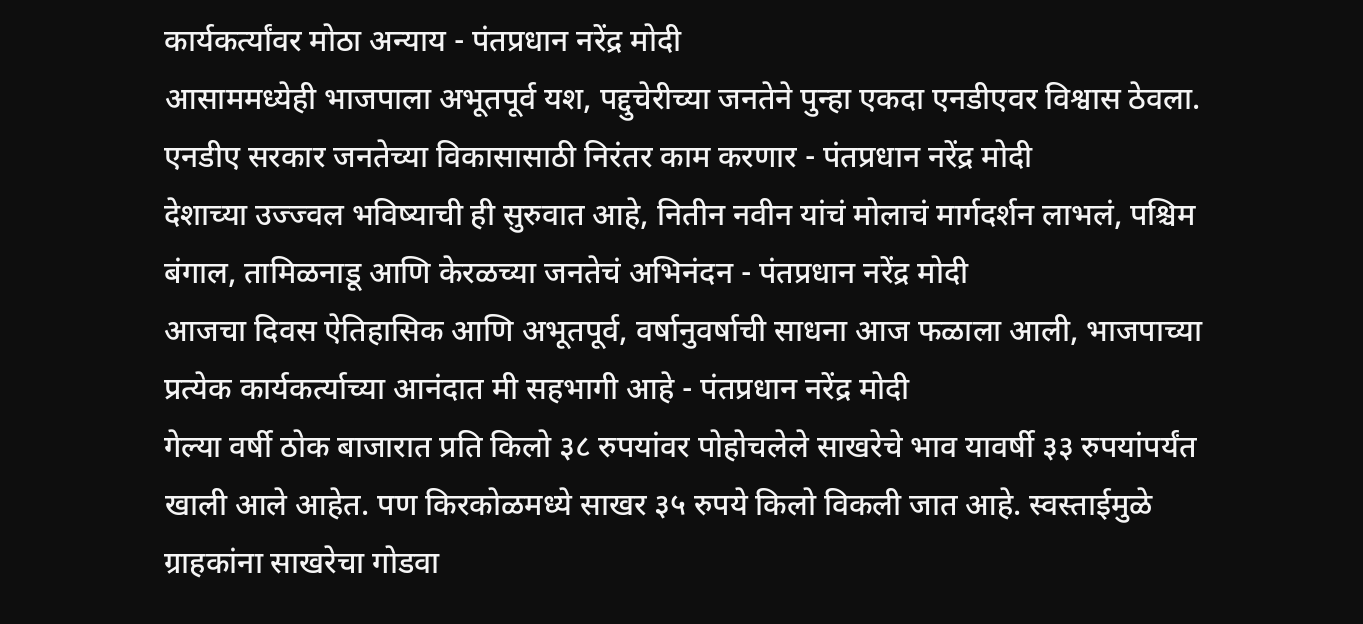कार्यकर्त्यांवर मोठा अन्याय - पंतप्रधान नरेंद्र मोदी
आसाममध्येही भाजपाला अभूतपूर्व यश, पद्दुचेरीच्या जनतेने पुन्हा एकदा एनडीएवर विश्वास ठेवला. एनडीए सरकार जनतेच्या विकासासाठी निरंतर काम करणार - पंतप्रधान नरेंद्र मोदी
देशाच्या उज्ज्वल भविष्याची ही सुरुवात आहे, नितीन नवीन यांचं मोलाचं मार्गदर्शन लाभलं, पश्चिम बंगाल, तामिळनाडू आणि केरळच्या जनतेचं अभिनंदन - पंतप्रधान नरेंद्र मोदी
आजचा दिवस ऐतिहासिक आणि अभूतपूर्व, वर्षानुवर्षाची साधना आज फळाला आली, भाजपाच्या प्रत्येक कार्यकर्त्याच्या आनंदात मी सहभागी आहे - पंतप्रधान नरेंद्र मोदी
गेल्या वर्षी ठोक बाजारात प्रति किलो ३८ रुपयांवर पोहोचलेले साखरेचे भाव यावर्षी ३३ रुपयांपर्यंत खाली आले आहेत. पण किरकोळमध्ये साखर ३५ रुपये किलो विकली जात आहे. स्वस्ताईमुळे ग्राहकांना साखरेचा गोडवा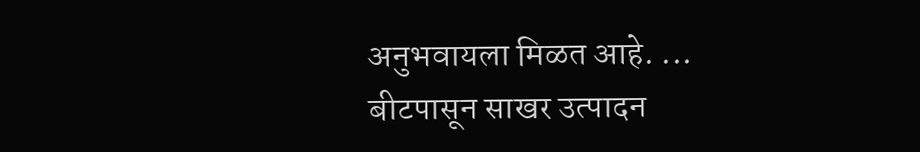अनुभवायला मिळत आहे. ...
बीटपासून साखर उत्पादन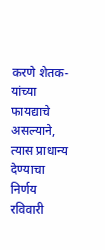करणे शेतक-यांच्या फायद्याचे असल्याने, त्यास प्राधान्य देण्याचा निर्णय रविवारी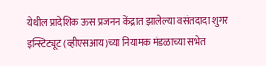येथील प्रादेशिक ऊस प्रजनन केंद्रात झालेल्या वसंतदादा शुगर इन्स्टिट्यूट (व्हीएसआय)च्या नियामक मंडळाच्या सभेत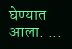घेण्यात आला. ...